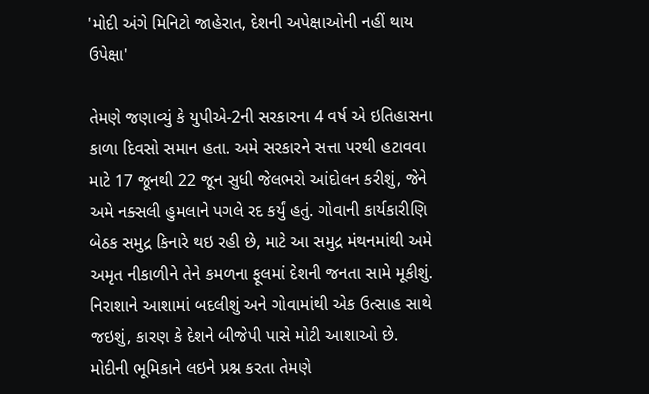'મોદી અંગે મિનિટો જાહેરાત, દેશની અપેક્ષાઓની નહીં થાય ઉપેક્ષા'

તેમણે જણાવ્યું કે યુપીએ-2ની સરકારના 4 વર્ષ એ ઇતિહાસના કાળા દિવસો સમાન હતા. અમે સરકારને સત્તા પરથી હટાવવા માટે 17 જૂનથી 22 જૂન સુધી જેલભરો આંદોલન કરીશું, જેને અમે નક્સલી હુમલાને પગલે રદ કર્યું હતું. ગોવાની કાર્યકારીણિ બેઠક સમુદ્ર કિનારે થઇ રહી છે, માટે આ સમુદ્ર મંથનમાંથી અમે અમૃત નીકાળીને તેને કમળના ફૂલમાં દેશની જનતા સામે મૂકીશું. નિરાશાને આશામાં બદલીશું અને ગોવામાંથી એક ઉત્સાહ સાથે જઇશું, કારણ કે દેશને બીજેપી પાસે મોટી આશાઓ છે.
મોદીની ભૂમિકાને લઇને પ્રશ્ન કરતા તેમણે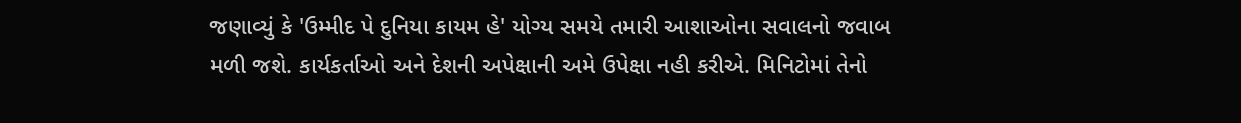જણાવ્યું કે 'ઉમ્મીદ પે દુનિયા કાયમ હે' યોગ્ય સમયે તમારી આશાઓના સવાલનો જવાબ મળી જશે. કાર્યકર્તાઓ અને દેશની અપેક્ષાની અમે ઉપેક્ષા નહી કરીએ. મિનિટોમાં તેનો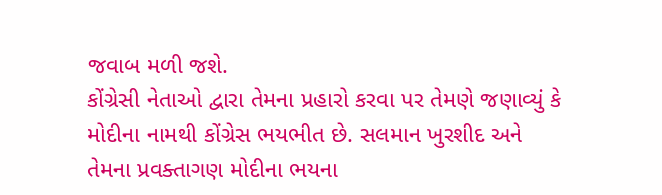જવાબ મળી જશે.
કોંગ્રેસી નેતાઓ દ્વારા તેમના પ્રહારો કરવા પર તેમણે જણાવ્યું કે મોદીના નામથી કોંગ્રેસ ભયભીત છે. સલમાન ખુરશીદ અને તેમના પ્રવક્તાગણ મોદીના ભયના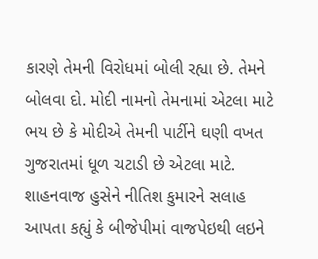કારણે તેમની વિરોધમાં બોલી રહ્યા છે. તેમને બોલવા દો. મોદી નામનો તેમનામાં એટલા માટે ભય છે કે મોદીએ તેમની પાર્ટીને ઘણી વખત ગુજરાતમાં ધૂળ ચટાડી છે એટલા માટે.
શાહનવાજ હુસેને નીતિશ કુમારને સલાહ આપતા કહ્યું કે બીજેપીમાં વાજપેઇથી લઇને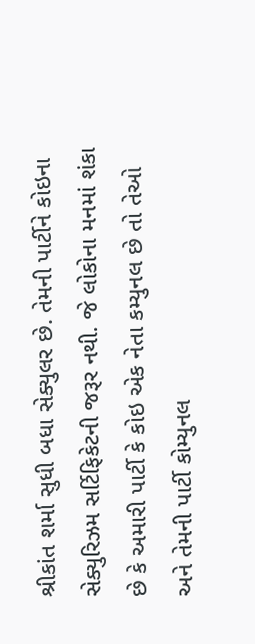શ્રીકાંત શર્મા સુધી બધા સેક્યુલર છે. તેમની પાર્ટીને કોઇના સેક્યુરિઝમ સર્ટિફિકેટની જરૂર નથી. જે લોકોના મનમાં શંકા છે કે અમારી પાર્ટી કે કોઇ એક નેતા કમ્યુનલ છે તો તેઓ અને તેમની પાર્ટી કોમ્યુનલ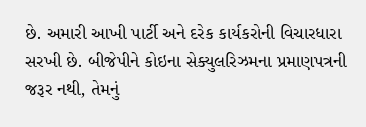છે. અમારી આખી પાર્ટી અને દરેક કાર્યકરોની વિચારધારા સરખી છે. બીજેપીને કોઇના સેક્યુલરિઝમના પ્રમાણપત્રની જરૂર નથી, તેમનું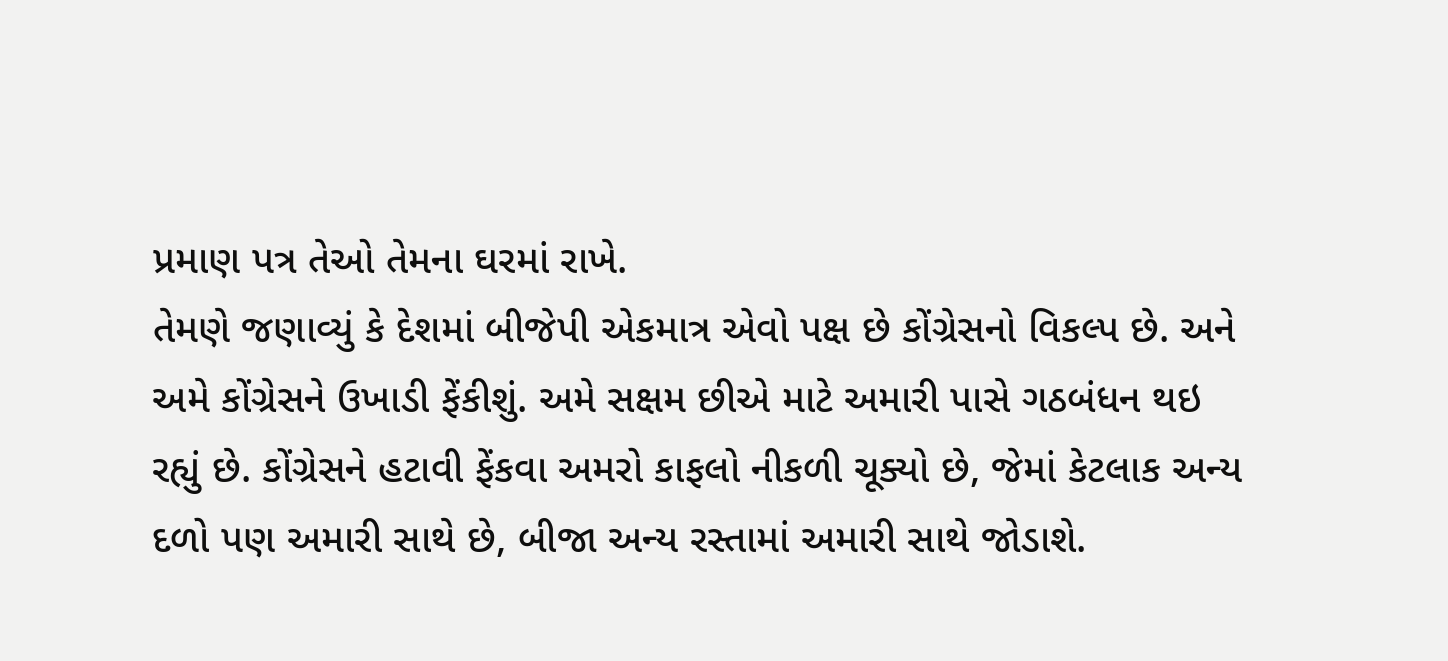પ્રમાણ પત્ર તેઓ તેમના ઘરમાં રાખે.
તેમણે જણાવ્યું કે દેશમાં બીજેપી એકમાત્ર એવો પક્ષ છે કોંગ્રેસનો વિકલ્પ છે. અને અમે કોંગ્રેસને ઉખાડી ફેંકીશું. અમે સક્ષમ છીએ માટે અમારી પાસે ગઠબંધન થઇ રહ્યું છે. કોંગ્રેસને હટાવી ફેંકવા અમરો કાફલો નીકળી ચૂક્યો છે, જેમાં કેટલાક અન્ય દળો પણ અમારી સાથે છે, બીજા અન્ય રસ્તામાં અમારી સાથે જોડાશે.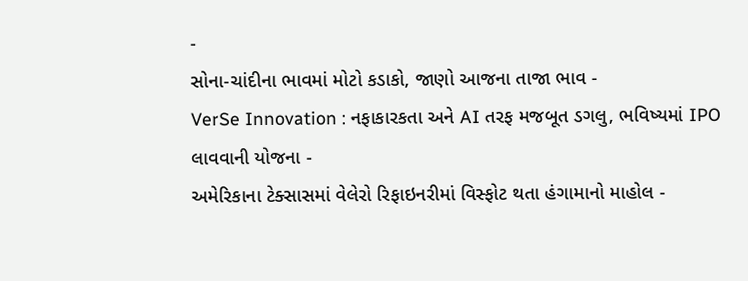-
સોના-ચાંદીના ભાવમાં મોટો કડાકો, જાણો આજના તાજા ભાવ -
VerSe Innovation : નફાકારકતા અને AI તરફ મજબૂત ડગલુ, ભવિષ્યમાં IPO લાવવાની યોજના -
અમેરિકાના ટેક્સાસમાં વેલેરો રિફાઇનરીમાં વિસ્ફોટ થતા હંગામાનો માહોલ -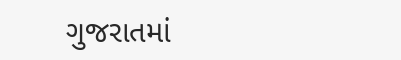ગુજરાતમાં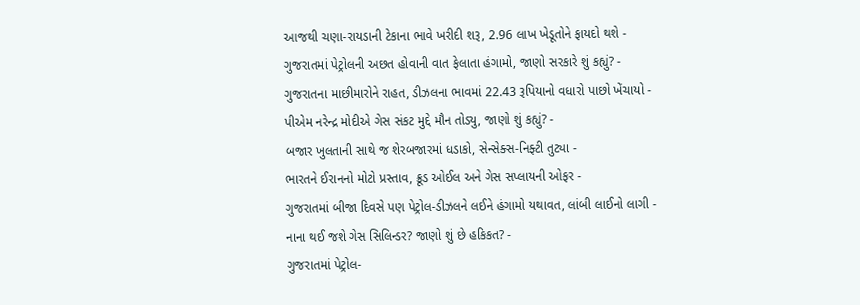આજથી ચણા-રાયડાની ટેકાના ભાવે ખરીદી શરૂ, 2.96 લાખ ખેડૂતોને ફાયદો થશે -
ગુજરાતમાં પેટ્રોલની અછત હોવાની વાત ફેલાતા હંગામો, જાણો સરકારે શું કહ્યું? -
ગુજરાતના માછીમારોને રાહત, ડીઝલના ભાવમાં 22.43 રૂપિયાનો વધારો પાછો ખેંચાયો -
પીએમ નરેન્દ્ર મોદીએ ગેસ સંકટ મુદ્દે મૌન તોડ્યુ, જાણો શું કહ્યું? -
બજાર ખુલતાની સાથે જ શેરબજારમાં ધડાકો, સેન્સેક્સ-નિફ્ટી તુટ્યા -
ભારતને ઈરાનનો મોટો પ્રસ્તાવ, ક્રૂડ ઓઈલ અને ગેસ સપ્લાયની ઓફર -
ગુજરાતમાં બીજા દિવસે પણ પેટ્રોલ-ડીઝલને લઈને હંગામો યથાવત, લાંબી લાઈનો લાગી -
નાના થઈ જશે ગેસ સિલિન્ડર? જાણો શું છે હકિકત? -
ગુજરાતમાં પેટ્રોલ-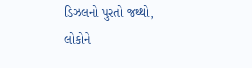ડિઝલનો પુરતો જથ્થો, લોકોને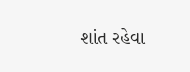શાંત રહેવા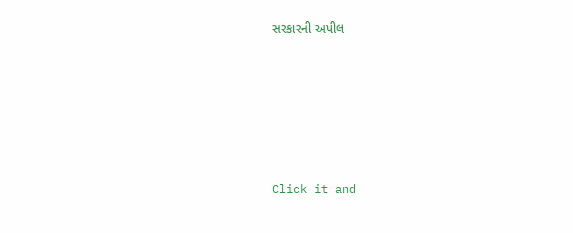સરકારની અપીલ







Click it and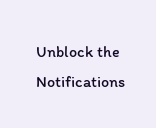Unblock the Notifications